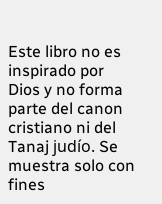Este libro no es inspirado por Dios y no forma parte del canon cristiano ni del Tanaj judío. Se muestra solo con fines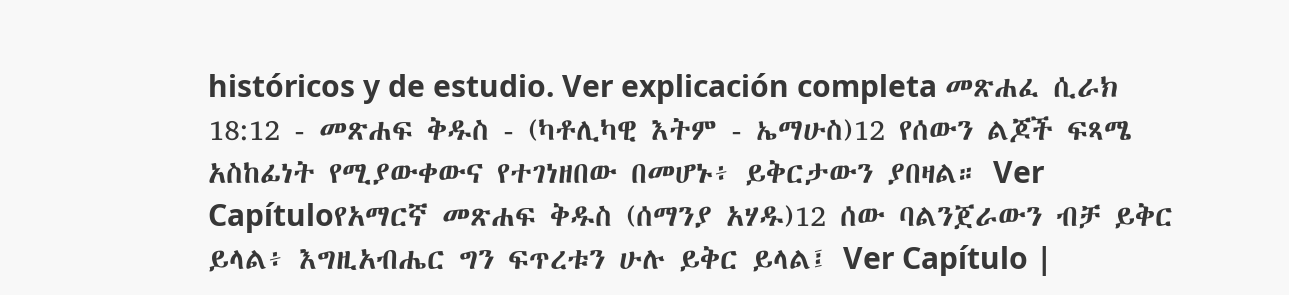históricos y de estudio. Ver explicación completa መጽሐፈ ሲራክ 18:12 - መጽሐፍ ቅዱስ - (ካቶሊካዊ እትም - ኤማሁስ)12 የሰውን ልጆች ፍጻሜ አስከፊነት የሚያውቀውና የተገነዘበው በመሆኑ፥ ይቅርታውን ያበዛል። Ver Capítuloየአማርኛ መጽሐፍ ቅዱስ (ሰማንያ አሃዱ)12 ሰው ባልንጀራውን ብቻ ይቅር ይላል፥ እግዚአብሔር ግን ፍጥረቱን ሁሉ ይቅር ይላል፤ Ver Capítulo |